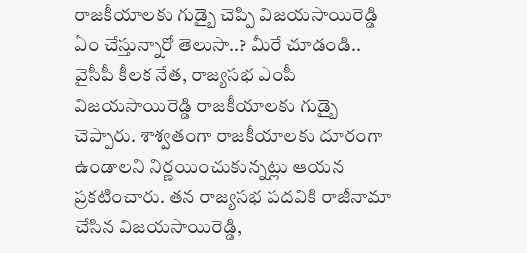రాజకీయాలకు గుడ్బై చెప్పి విజయసాయిరెడ్డి ఏం చేస్తున్నారో తెలుసా..? మీరే చూడండి..
వైసీపీ కీలక నేత, రాజ్యసభ ఎంపీ విజయసాయిరెడ్డి రాజకీయాలకు గుడ్బై చెప్పారు. శాశ్వతంగా రాజకీయాలకు దూరంగా ఉండాలని నిర్ణయించుకున్నట్లు ఆయన ప్రకటించారు. తన రాజ్యసభ పదవికి రాజీనామా చేసిన విజయసాయిరెడ్డి,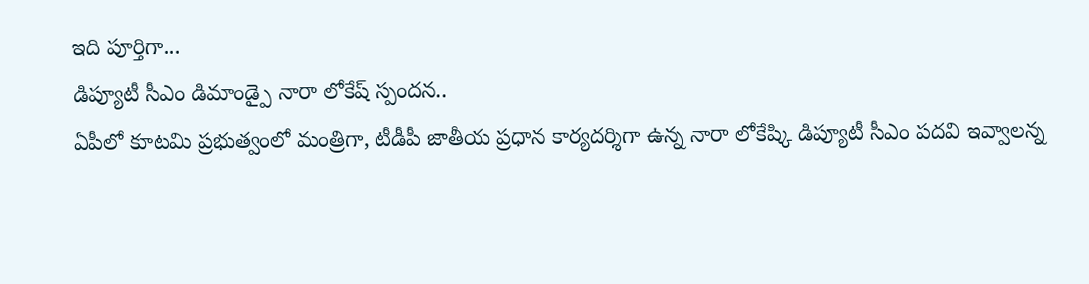ఇది పూర్తిగా...
డిప్యూటీ సీఎం డిమాండ్పై నారా లోకేష్ స్పందన..
ఏపీలో కూటమి ప్రభుత్వంలో మంత్రిగా, టీడీపీ జాతీయ ప్రధాన కార్యదర్శిగా ఉన్న నారా లోకేష్కి డిప్యూటీ సీఎం పదవి ఇవ్వాలన్న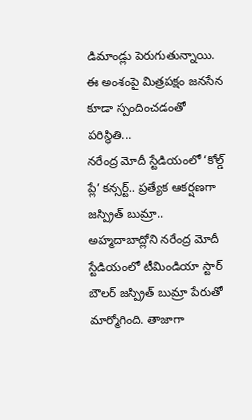డిమాండ్లు పెరుగుతున్నాయి. ఈ అంశంపై మిత్రపక్షం జనసేన కూడా స్పందించడంతో పరిస్థితి...
నరేంద్ర మోదీ స్టేడియంలో ‘కోల్డ్ ప్లే’ కన్సర్ట్.. ప్రత్యేక ఆకర్షణగా జస్ప్రిత్ బుమ్రా..
అహ్మదాబాద్లోని నరేంద్ర మోదీ స్టేడియంలో టీమిండియా స్టార్ బౌలర్ జస్ప్రిత్ బుమ్రా పేరుతో మార్మోగింది. తాజాగా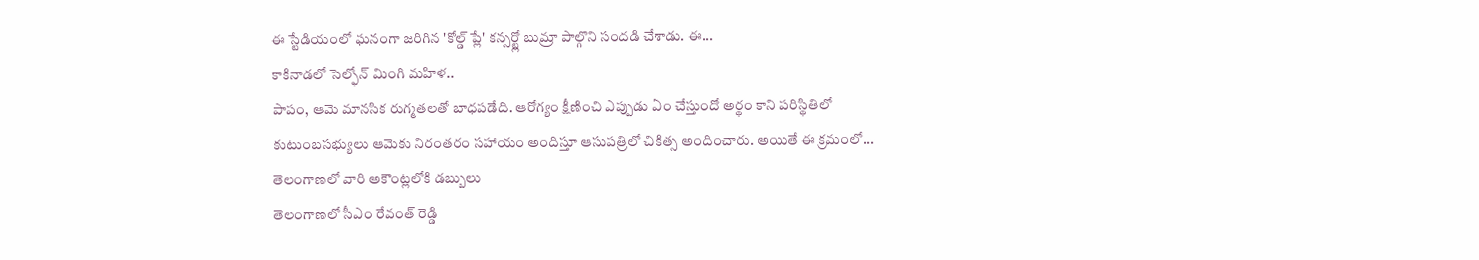ఈ స్టేడియంలో ఘనంగా జరిగిన 'కోల్డ్ ప్లే' కన్సర్ట్లో బుమ్రా పాల్గొని సందడి చేశాడు. ఈ...
కాకినాడలో సెల్ఫోన్ మింగి మహిళ..
పాపం, ఆమె మానసిక రుగ్మతలతో బాధపడేది. ఆరోగ్యం క్షీణించి ఎప్పుడు ఏం చేస్తుందో అర్థం కాని పరిస్థితిలో కుటుంబసభ్యులు ఆమెకు నిరంతరం సహాయం అందిస్తూ ఆసుపత్రిలో చికిత్స అందించారు. అయితే ఈ క్రమంలో...
తెలంగాణలో వారి అకౌంట్లలోకి డబ్బులు
తెలంగాణలో సీఎం రేవంత్ రెడ్డి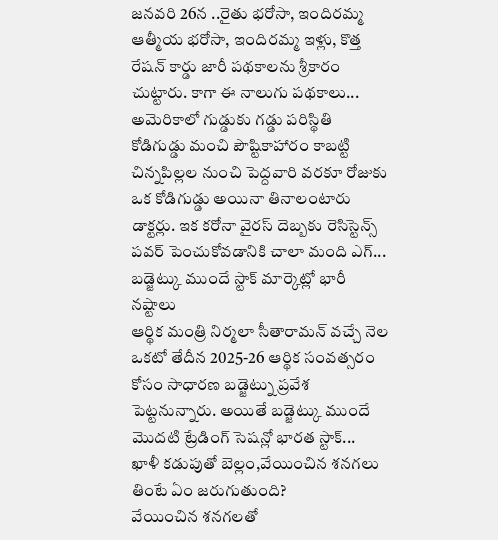జనవరి 26న ..రైతు భరోసా, ఇందిరమ్మ ఆత్మీయ భరోసా, ఇందిరమ్మ ఇళ్లు, కొత్త రేషన్ కార్డు జారీ పథకాలను శ్రీకారం చుట్టారు. కాగా ఈ నాలుగు పథకాలు...
అమెరికాలో గుడ్డుకు గడ్డు పరిస్థితి
కోడిగుడ్డు మంచి పౌష్టికాహారం కాబట్టి చిన్నపిల్లల నుంచి పెద్దవారి వరకూ రోజుకు ఒక కోడిగుడ్డు అయినా తినాలంటారు డాక్టర్లు. ఇక కరోనా వైరస్ దెబ్బకు రెసిస్టెన్స్ పవర్ పెంచుకోవడానికి చాలా మంది ఎగ్...
బడ్జెట్కు ముందే స్టాక్ మార్కెట్లో భారీ నష్టాలు
ఆర్థిక మంత్రి నిర్మలా సీతారామన్ వచ్చే నెల ఒకటో తేదీన 2025-26 ఆర్థిక సంవత్సరం కోసం సాధారణ బడ్జెట్ను ప్రవేశ పెట్టనున్నారు. అయితే బడ్జెట్కు ముందే మొదటి ట్రేడింగ్ సెషన్లో భారత స్టాక్...
ఖాళీ కడుపుతో బెల్లం,వేయించిన శనగలు తింటే ఏం జరుగుతుంది?
వేయించిన శనగలతో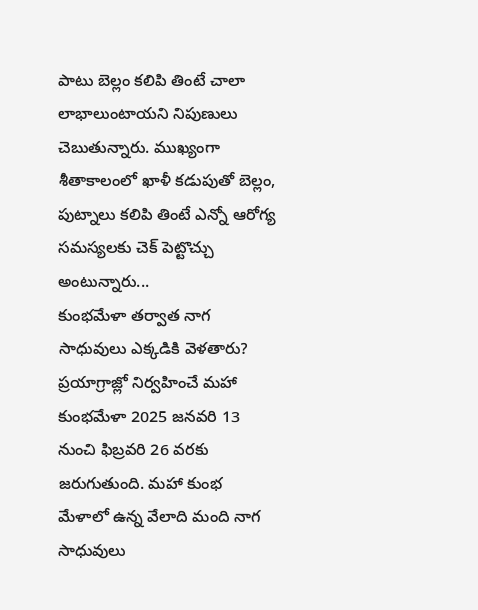పాటు బెల్లం కలిపి తింటే చాలా లాభాలుంటాయని నిపుణులు చెబుతున్నారు. ముఖ్యంగా శీతాకాలంలో ఖాళీ కడుపుతో బెల్లం, పుట్నాలు కలిపి తింటే ఎన్నో ఆరోగ్య సమస్యలకు చెక్ పెట్టొచ్చు అంటున్నారు...
కుంభమేళా తర్వాత నాగ సాధువులు ఎక్కడికి వెళతారు?
ప్రయాగ్రాజ్లో నిర్వహించే మహా కుంభమేళా 2025 జనవరి 13 నుంచి ఫిబ్రవరి 26 వరకు జరుగుతుంది. మహా కుంభ మేళాలో ఉన్న వేలాది మంది నాగ సాధువులు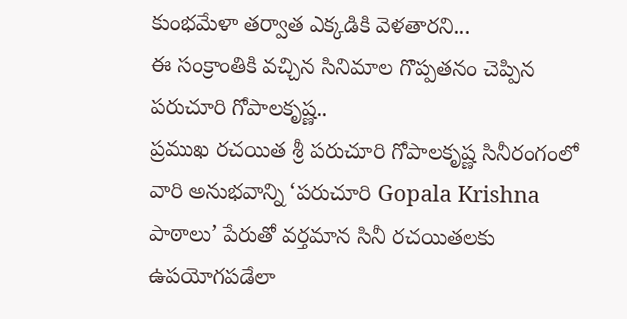కుంభమేళా తర్వాత ఎక్కడికి వెళతారని...
ఈ సంక్రాంతికి వచ్చిన సినిమాల గొప్పతనం చెప్పిన పరుచూరి గోపాలకృష్ణ..
ప్రముఖ రచయిత శ్రీ పరుచూరి గోపాలకృష్ణ సినీరంగంలో వారి అనుభవాన్ని ‘పరుచూరి Gopala Krishna పాఠాలు’ పేరుతో వర్తమాన సినీ రచయితలకు ఉపయోగపడేలా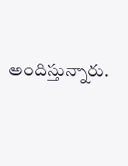అందిస్తున్నారు.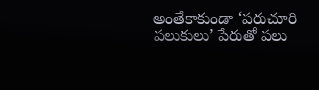అంతేకాకుండా ‘పరుచూరి పలుకులు’ పేరుతో పలు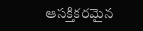ఆసక్తికరమైన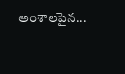అంశాలపైన...